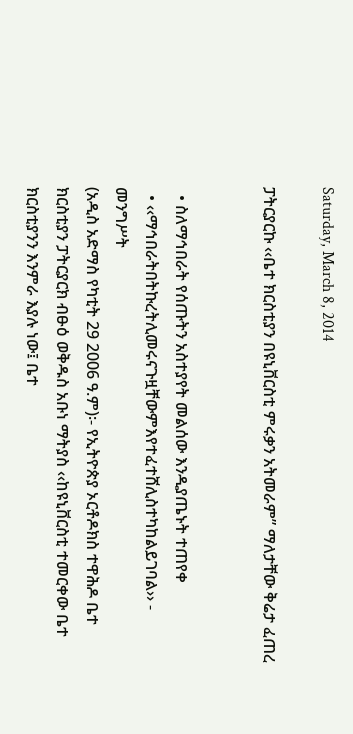Saturday, March 8, 2014

ፓትርያርኩ ‹‹ቤተ ክርስቲያን በዩኒቨርስቲ ምሩቃን አትመራም” ማለታቸው ቅሬታ ፈጠረ


  • ስለማኅበራት የሰጡትን አስተያየት መልሰው እንዲያጤኑት ተጠየቀ
  • ‹‹ማኅበራትበትኩረትሊመሩናጉዟቸውምእየተፈተሸሊስተካከልይገባል›› - መንግሥት
(አዲስ አድማስ የካቲት 29 2006 ዓ.ም)፡- የኢትዮጵያ ኦርቶዶክስ ተዋሕዶ ቤተ ክርስቲያን ፓትርያርክ ብፁዕ ወቅዱስ አቡነ ማትያስ ‹‹ከዩኒቨርስቲ ተመርቀው ቤተ ክርስቲያንን እንምራ እያሉ ነው፤ ቤተ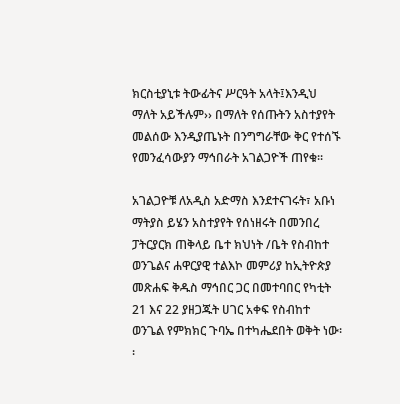ክርስቲያኒቱ ትውፊትና ሥርዓት አላት፤እንዲህ ማለት አይችሉም›› በማለት የሰጡትን አስተያየት መልሰው እንዲያጤኑት በንግግራቸው ቅር የተሰኙ የመንፈሳውያን ማኅበራት አገልጋዮች ጠየቁ፡፡

አገልጋዮቹ ለአዲስ አድማስ እንደተናገሩት፣ አቡነ ማትያስ ይሄን አስተያየት የሰነዘሩት በመንበረ ፓትርያርክ ጠቅላይ ቤተ ክህነት /ቤት የስብከተ ወንጌልና ሐዋርያዊ ተልእኮ መምሪያ ከኢትዮጵያ መጽሐፍ ቅዱስ ማኅበር ጋር በመተባበር የካቲት 21 እና 22 ያዘጋጁት ሀገር አቀፍ የስብከተ ወንጌል የምክክር ጉባኤ በተካሔደበት ወቅት ነው፡፡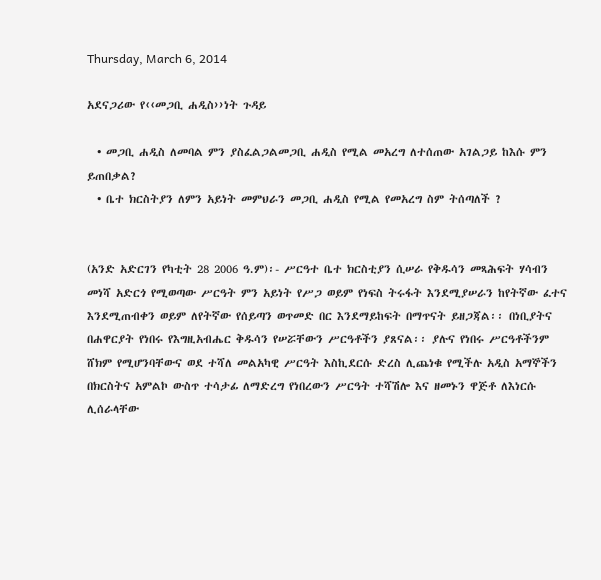Thursday, March 6, 2014

አደናጋሪው የ‹‹መጋቢ ሐዲስ››ነት ጉዳይ

  • መጋቢ ሐዲስ ለመባል ምን ያስፈልጋልመጋቢ ሐዲስ የሚል መአረግ ለተሰጠው አገልጋይ ከእሱ ምን ይጠበቃል?
  • ቤተ ክርስትያን ለምን አይነት መምህራን መጋቢ ሐዲስ የሚል የመአረግ ስም ትሰጣለች ?


(አንድ አድርገን የካቲት 28 2006 ዓ.ም)፡- ሥርዓተ ቤተ ክርስቲያን ሲሠራ የቅዱሳን መጻሕፍት ሃሳብን መነሻ አድርጎ የሚወጣው ሥርዓት ምን አይነት የሥጋ ወይም የነፍስ ትሩፋት እንደሚያሠራን ከየትኛው ፈተና እንደሚጠብቀን ወይም ለየትኛው የሰይጣን ወጥመድ በር እንደማይከፍት በማጥናት ይዘጋጃል፡፡ በነቢያትና በሐዋርያት የነበሩ የእግዚአብሔር ቅዱሳን የሠሯቸውን ሥርዓቶችን ያጸናል፡፡ ያሉና የነበሩ ሥርዓቶችንም ሸክም የሚሆንባቸውና ወደ ተሻለ መልአካዊ ሥርዓት እስኪደርሱ ድረስ ሊጨነቁ የሚችሉ አዲስ አማኞችን በክርስትና አምልኮ ውስጥ ተሳታፊ ለማድረግ የነበረውን ሥርዓት ተሻሽሎ እና ዘመኑን ዋጅቶ ለእነርሱ ሊሰራላቸው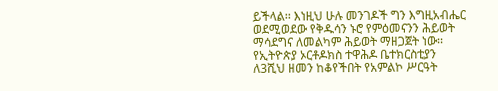ይችላል፡፡ እነዚህ ሁሉ መንገዶች ግን እግዚአብሔር ወደሚወደው የቅዱሳን ኑሮ የምዕመናንን ሕይወት ማሳደግና ለመልካም ሕይወት ማዘጋጀት ነው፡፡ የኢትዮጵያ ኦርቶዶክስ ተዋሕዶ ቤተክርስቲያን ለ3ሺህ ዘመን ከቆየችበት የአምልኮ ሥርዓት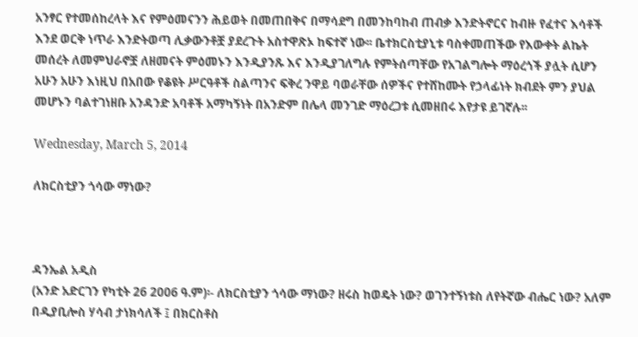አንፃር የተመሰከረላት እና የምዕመናንን ሕይወት በመጠበቅና በማሳደግ በመንከባከብ ጠብቃ እንድትኖርና ከብዙ የፈተና እሳቶች እንደ ወርቅ ነጥራ እንድትወጣ ሊቃውንቶቿ ያደረጉት አስተዋጽኦ ከፍተኛ ነው፡፡ ቤተክርስቲያኒቱ ባስቀመጠችው የእውቀት ልኬት መሰረት ለመምህራኖቿ ለዘመናት ምዕመኑን እንዲያንጹ እና እንዲያገለግሉ የምትሰጣቸው የአገልግሎት ማዕረጎች ያሏት ሲሆን አሁን አሁን እነዚህ በአበው የቆዩት ሥርዓቶች ስልጣንና ፍቅረ ንዋይ ባወራቸው ሰዎችና የተሸከሙት የኃላፊነት ክብደት ምን ያህል መሆኑን ባልተገነዘቡ አንዳንድ አባቶች አማካኝነት በአንድም በሌላ መንገድ ማዕረጋቱ ሲመዘበሩ እየታዩ ይገኛሉ፡፡

Wednesday, March 5, 2014

ለክርስቲያን ጎሳው ማነው?



ዳንኤል አዲስ
(አንድ አድርገን የካቲት 26 2006 ዓ.ም)፡- ለክርስቲያን ጎሳው ማነው? ዘሩስ ከወዴት ነው? ወገንተኝነቱስ ለየትኛው ብሔር ነው? አለም በዲያቢሎስ ሃሳብ ታነክሳለች ፤ በክርስቶስ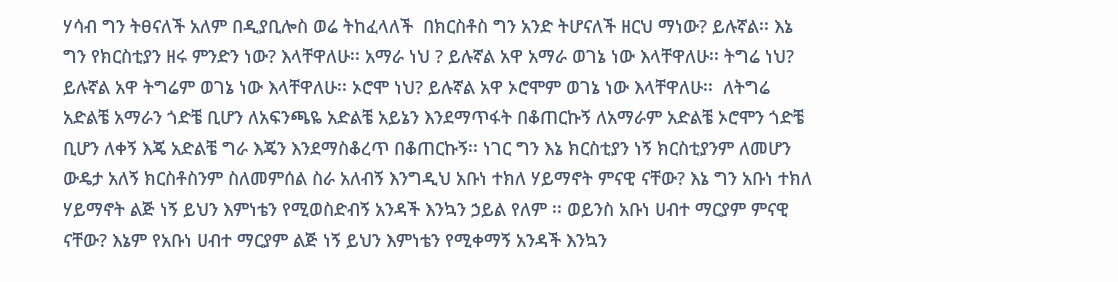ሃሳብ ግን ትፀናለች አለም በዲያቢሎስ ወሬ ትከፈላለች  በክርስቶስ ግን አንድ ትሆናለች ዘርህ ማነው? ይሉኛል፡፡ እኔ ግን የክርስቲያን ዘሩ ምንድን ነው? እላቸዋለሁ፡፡ አማራ ነህ ? ይሉኛል አዋ አማራ ወገኔ ነው እላቸዋለሁ፡፡ ትግሬ ነህ? ይሉኛል አዋ ትግሬም ወገኔ ነው እላቸዋለሁ፡፡ ኦሮሞ ነህ? ይሉኛል አዋ ኦሮሞም ወገኔ ነው እላቸዋለሁ፡፡  ለትግሬ አድልቼ አማራን ጎድቼ ቢሆን ለአፍንጫዬ አድልቼ አይኔን እንደማጥፋት በቆጠርኩኝ ለአማራም አድልቼ ኦሮሞን ጎድቼ ቢሆን ለቀኝ እጄ አድልቼ ግራ እጄን እንደማስቆረጥ በቆጠርኩኝ፡፡ ነገር ግን እኔ ክርስቲያን ነኝ ክርስቲያንም ለመሆን ውዴታ አለኝ ክርስቶስንም ስለመምሰል ስራ አለብኝ እንግዲህ አቡነ ተክለ ሃይማኖት ምናዊ ናቸው? እኔ ግን አቡነ ተክለ ሃይማኖት ልጅ ነኝ ይህን እምነቴን የሚወስድብኝ አንዳች እንኳን ኃይል የለም ፡፡ ወይንስ አቡነ ሀብተ ማርያም ምናዊ ናቸው? እኔም የአቡነ ሀብተ ማርያም ልጅ ነኝ ይህን እምነቴን የሚቀማኝ አንዳች እንኳን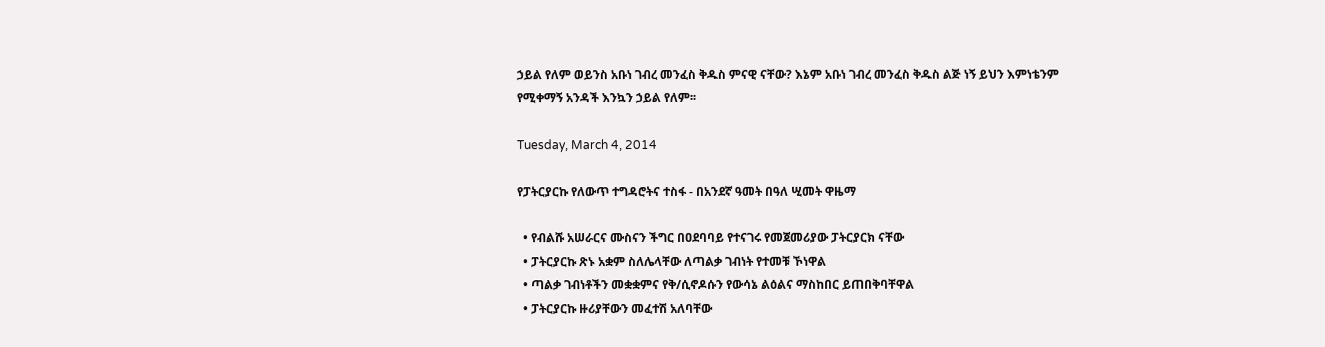ኃይል የለም ወይንስ አቡነ ገብረ መንፈስ ቅዱስ ምናዊ ናቸው? እኔም አቡነ ገብረ መንፈስ ቅዱስ ልጅ ነኝ ይህን እምነቴንም የሚቀማኝ አንዳች እንኳን ኃይል የለም፡፡

Tuesday, March 4, 2014

የፓትርያርኩ የለውጥ ተግዳሮትና ተስፋ - በአንደኛ ዓመት በዓለ ሢመት ዋዜማ

  • የብልሹ አሠራርና ሙስናን ችግር በዐደባባይ የተናገሩ የመጀመሪያው ፓትርያርክ ናቸው
  • ፓትርያርኩ ጽኑ አቋም ስለሌላቸው ለጣልቃ ገብነት የተመቹ ኾነዋል
  • ጣልቃ ገብነቶችን መቋቋምና የቅ/ሲኖዶሱን የውሳኔ ልዕልና ማስከበር ይጠበቅባቸዋል
  • ፓትርያርኩ ዙሪያቸውን መፈተሽ አለባቸው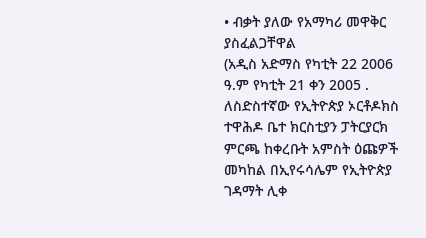• ብቃት ያለው የአማካሪ መዋቅር  ያስፈልጋቸዋል
(አዲስ አድማስ የካቲት 22 2006 ዓ.ም የካቲት 21 ቀን 2005 . ለስድስተኛው የኢትዮጵያ ኦርቶዶክስ ተዋሕዶ ቤተ ክርስቲያን ፓትርያርክ ምርጫ ከቀረቡት አምስት ዕጩዎች መካከል በኢየሩሳሌም የኢትዮጵያ ገዳማት ሊቀ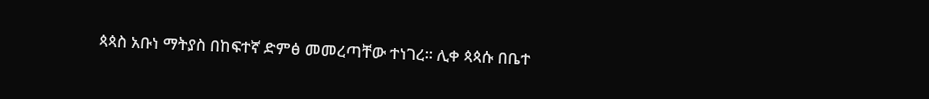ጳጳስ አቡነ ማትያስ በከፍተኛ ድምፅ መመረጣቸው ተነገረ። ሊቀ ጳጳሱ በቤተ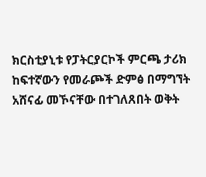ክርስቲያኒቱ የፓትርያርኮች ምርጫ ታሪክ ከፍተኛውን የመራጮች ድምፅ በማግኘት አሸናፊ መኾናቸው በተገለጸበት ወቅት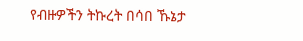የብዙዎችን ትኩረት በሳበ ኹኔታ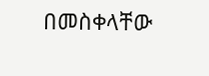በመስቀላቸው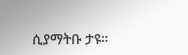ሲያማትቡ ታዩ።